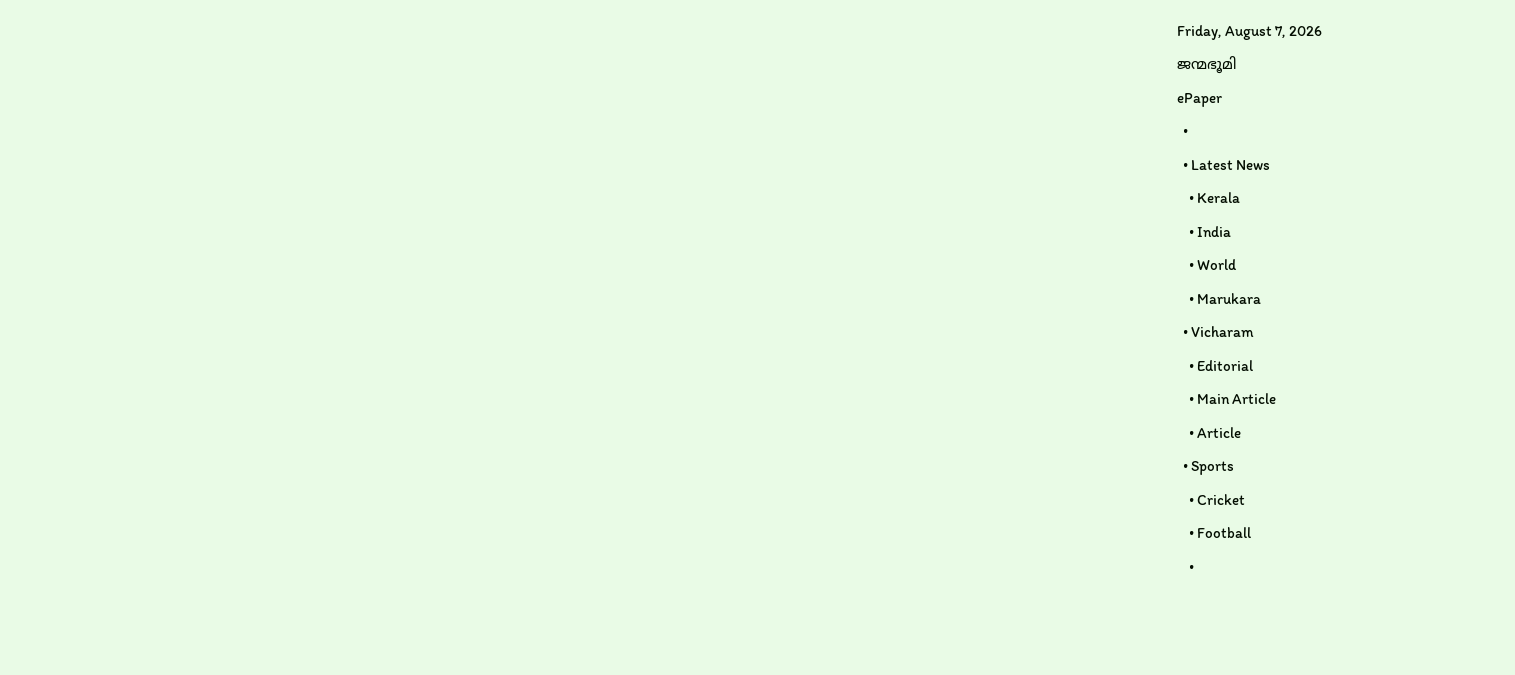Friday, August 7, 2026
ജന്മഭൂമി
ePaper
  •
  • Latest News
    • Kerala
    • India
    • World
    • Marukara
  • Vicharam
    • Editorial
    • Main Article
    • Article
  • Sports
    • Cricket
    • Football
    •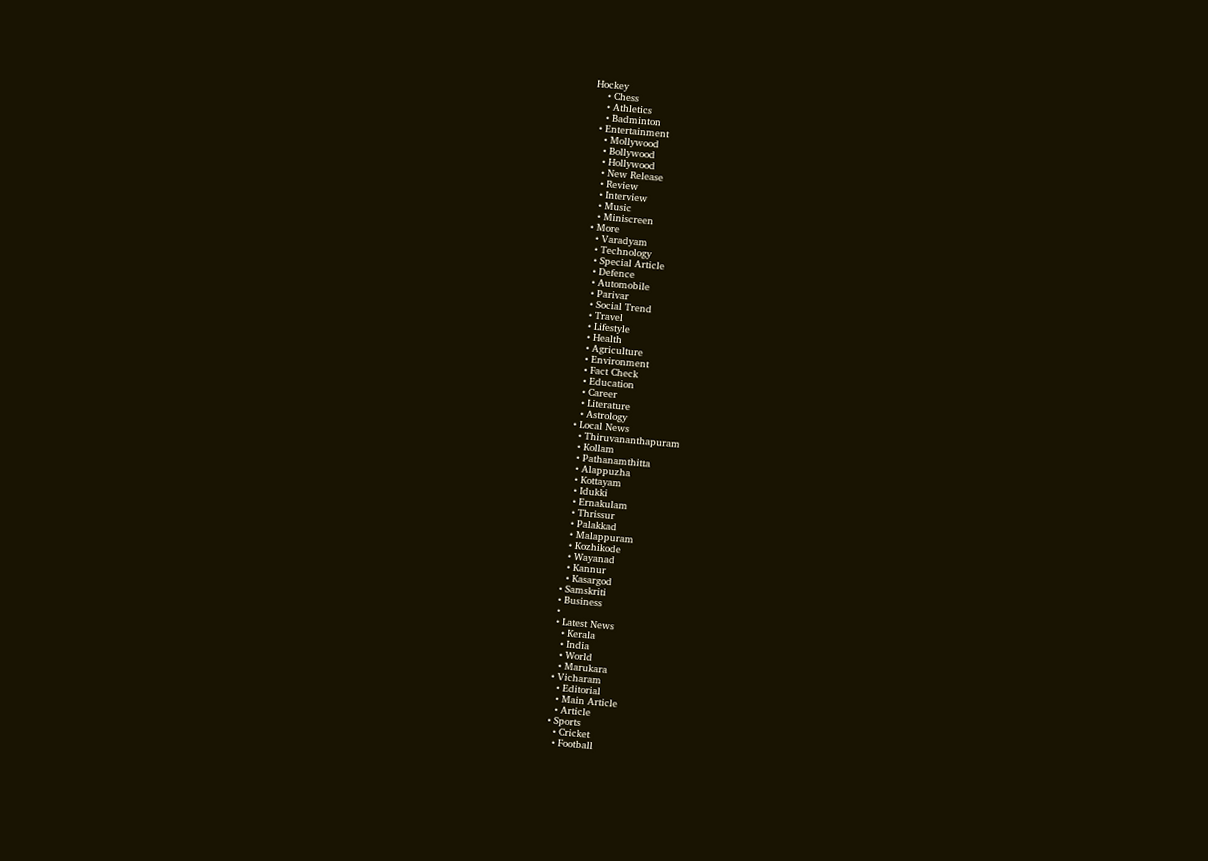Hockey
    • Chess
    • Athletics
    • Badminton
  • Entertainment
    • Mollywood
    • Bollywood
    • Hollywood
    • New Release
    • Review
    • Interview
    • Music
    • Miniscreen
  • More
    • Varadyam
    • Technology
    • Special Article
    • Defence
    • Automobile
    • Parivar
    • Social Trend
    • Travel
    • Lifestyle
    • Health
    • Agriculture
    • Environment
    • Fact Check
    • Education
    • Career
    • Literature
    • Astrology
  • Local News
    • Thiruvananthapuram
    • Kollam
    • Pathanamthitta
    • Alappuzha
    • Kottayam
    • Idukki
    • Ernakulam
    • Thrissur
    • Palakkad
    • Malappuram
    • Kozhikode
    • Wayanad
    • Kannur
    • Kasargod
  • Samskriti
  • Business
  •
  • Latest News
    • Kerala
    • India
    • World
    • Marukara
  • Vicharam
    • Editorial
    • Main Article
    • Article
  • Sports
    • Cricket
    • Football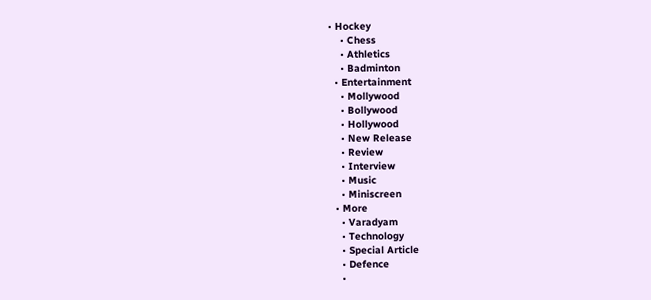• Hockey
    • Chess
    • Athletics
    • Badminton
  • Entertainment
    • Mollywood
    • Bollywood
    • Hollywood
    • New Release
    • Review
    • Interview
    • Music
    • Miniscreen
  • More
    • Varadyam
    • Technology
    • Special Article
    • Defence
    •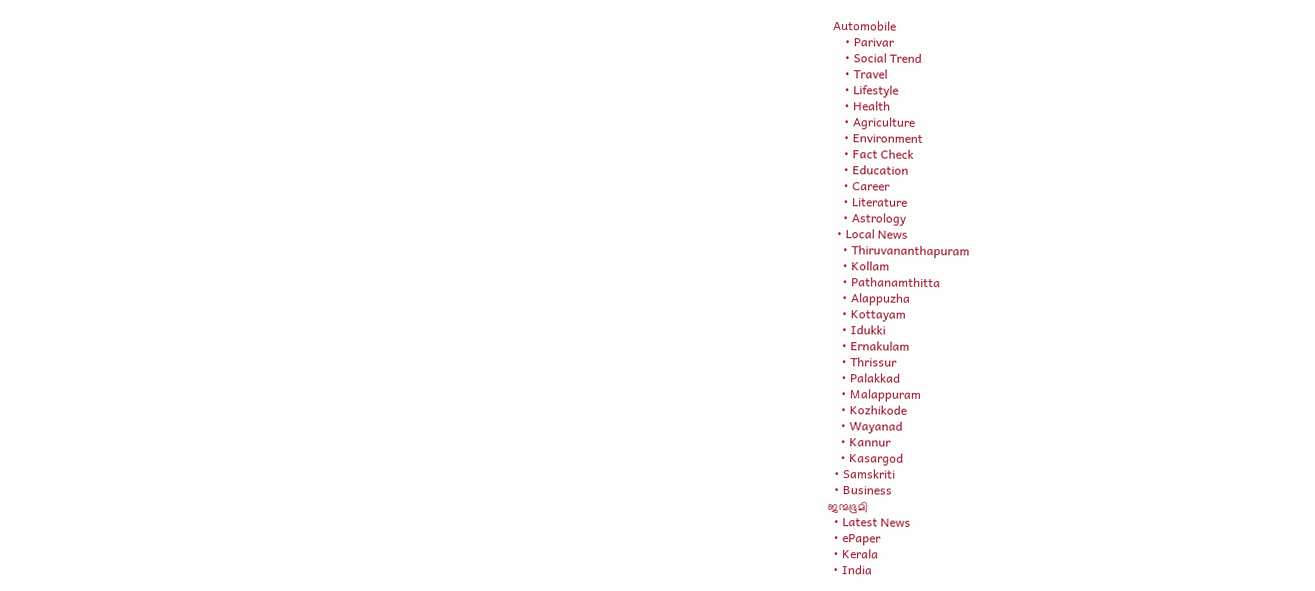Automobile
    • Parivar
    • Social Trend
    • Travel
    • Lifestyle
    • Health
    • Agriculture
    • Environment
    • Fact Check
    • Education
    • Career
    • Literature
    • Astrology
  • Local News
    • Thiruvananthapuram
    • Kollam
    • Pathanamthitta
    • Alappuzha
    • Kottayam
    • Idukki
    • Ernakulam
    • Thrissur
    • Palakkad
    • Malappuram
    • Kozhikode
    • Wayanad
    • Kannur
    • Kasargod
  • Samskriti
  • Business
ജന്മഭൂമി
  • Latest News
  • ePaper
  • Kerala
  • India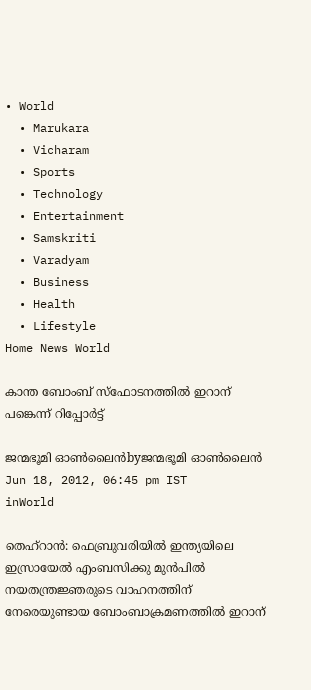• World
  • Marukara
  • Vicharam
  • Sports
  • Technology
  • Entertainment
  • Samskriti
  • Varadyam
  • Business
  • Health
  • Lifestyle
Home News World

കാന്ത ബോംബ്‌ സ്ഫോടനത്തില്‍ ഇറാന്‌ പങ്കെന്ന്‌ റിപ്പോര്‍ട്ട്‌

ജന്മഭൂമി ഓണ്‍ലൈന്‍byജന്മഭൂമി ഓണ്‍ലൈന്‍
Jun 18, 2012, 06:45 pm IST
inWorld

തെഹ്‌റാന്‍: ഫെബ്രുവരിയില്‍ ഇന്ത്യയിലെ ഇസ്രായേല്‍ എംബസിക്കു മുന്‍പില്‍ നയതന്ത്രജ്ഞരുടെ വാഹനത്തിന്‌ നേരെയുണ്ടായ ബോംബാക്രമണത്തില്‍ ഇറാന്‌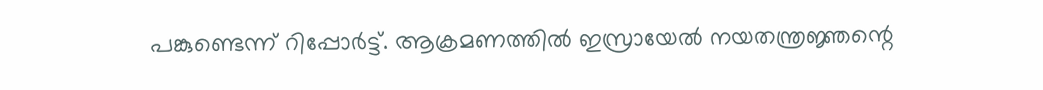പങ്കുണ്ടെന്ന്‌ റിപ്പോര്‍ട്ട്‌. ആക്രമണത്തില്‍ ഇസ്രായേല്‍ നയതന്ത്രജ്ഞന്റെ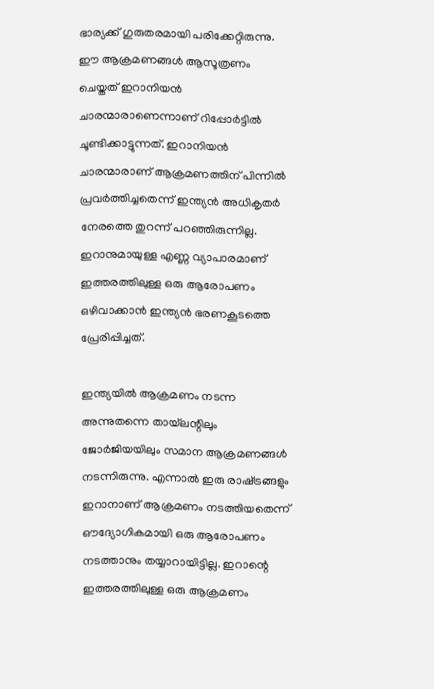ഭാര്യക്ക്‌ ഗുരുതരമായി പരിക്കേറ്റിരുന്നു. ഈ ആക്രമണങ്ങള്‍ ആസൂത്രണം ചെയ്തത്‌ ഇറാനിയന്‍ ചാരന്മാരാണെന്നാണ്‌ റിപ്പോര്‍ട്ടില്‍ ചൂണ്ടിക്കാട്ടുന്നത്‌. ഇറാനിയന്‍ ചാരന്മാരാണ്‌ ആക്രമണത്തിന്‌ പിന്നില്‍ പ്രവര്‍ത്തിച്ചതെന്ന്‌ ഇന്ത്യന്‍ അധികൃതര്‍ നേരത്തെ തുറന്ന്‌ പറഞ്ഞിരുന്നില്ല. ഇറാനുമായുള്ള എണ്ണ വ്യാപാരമാണ്‌ ഇത്തരത്തിലുള്ള ഒരു ആരോപണം ഒഴിവാക്കാന്‍ ഇന്ത്യന്‍ ഭരണകൂടത്തെ പ്രേരിപ്പിച്ചത്‌.

ഇന്ത്യയില്‍ ആക്രമണം നടന്ന അന്നുതന്നെ തായ്‌ലന്റിലും ജോര്‍ജിയയിലും സമാന ആക്രമണങ്ങള്‍ നടന്നിരുന്നു. എന്നാല്‍ ഇരു രാഷ്‌ട്രങ്ങളും ഇറാനാണ്‌ ആക്രമണം നടത്തിയതെന്ന്‌ ഔദ്യോഗികമായി ഒരു ആരോപണം നടത്താനും തയ്യാറായിട്ടില്ല. ഇറാന്റെ ഇത്തരത്തിലുള്ള ഒരു ആക്രമണം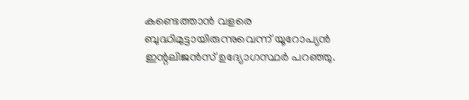കണ്ടെത്താന്‍ വളരെ ബുദ്ധിമുട്ടായിരുന്നുവെന്ന്‌ യൂറോപ്യന്‍ ഇന്റലിജന്‍സ്‌ ഉദ്യോഗസ്ഥര്‍ പറഞ്ഞു.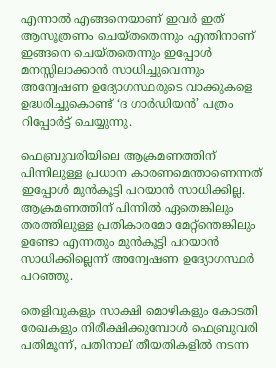എന്നാല്‍ എങ്ങനെയാണ്‌ ഇവര്‍ ഇത്‌ ആസൂത്രണം ചെയ്തതെന്നും എന്തിനാണ്‌ ഇങ്ങനെ ചെയ്തതെന്നും ഇപ്പോള്‍ മനസ്സിലാക്കാന്‍ സാധിച്ചുവെന്നും അന്വേഷണ ഉദ്യോഗസ്ഥരുടെ വാക്കുകളെ ഉദ്ധരിച്ചുകൊണ്ട്‌ ‘ദ ഗാര്‍ഡിയന്‍’ പത്രം റിപ്പോര്‍ട്ട്‌ ചെയ്യുന്നു.

ഫെബ്രുവരിയിലെ ആക്രമണത്തിന്‌ പിന്നിലുള്ള പ്രധാന കാരണമെന്താണെന്നത്‌ ഇപ്പോള്‍ മുന്‍കൂട്ടി പറയാന്‍ സാധിക്കില്ല. ആക്രമണത്തിന്‌ പിന്നില്‍ ഏതെങ്കിലും തരത്തിലുള്ള പ്രതികാരമോ മേറ്റ്ന്തെങ്കിലും ഉണ്ടോ എന്നതും മുന്‍കൂട്ടി പറയാന്‍ സാധിക്കില്ലെന്ന്‌ അന്വേഷണ ഉദ്യോഗസ്ഥര്‍ പറഞ്ഞു.

തെളിവുകളും സാക്ഷി മൊഴികളും കോടതി രേഖകളും നിരീക്ഷിക്കുമ്പോള്‍ ഫെബ്രുവരി പതിമൂന്ന്‌, പതിനാല്‌ തീയതികളില്‍ നടന്ന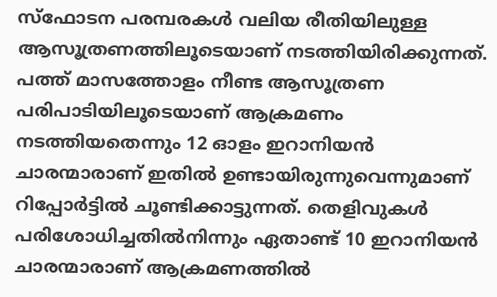സ്ഫോടന പരമ്പരകള്‍ വലിയ രീതിയിലുള്ള ആസൂത്രണത്തിലൂടെയാണ്‌ നടത്തിയിരിക്കുന്നത്‌. പത്ത്‌ മാസത്തോളം നീണ്ട ആസൂത്രണ പരിപാടിയിലൂടെയാണ്‌ ആക്രമണം നടത്തിയതെന്നും 12 ഓളം ഇറാനിയന്‍ ചാരന്മാരാണ്‌ ഇതില്‍ ഉണ്ടായിരുന്നുവെന്നുമാണ്‌ റിപ്പോര്‍ട്ടില്‍ ചൂണ്ടിക്കാട്ടുന്നത്‌. തെളിവുകള്‍ പരിശോധിച്ചതില്‍നിന്നും ഏതാണ്ട്‌ 10 ഇറാനിയന്‍ ചാരന്മാരാണ്‌ ആക്രമണത്തില്‍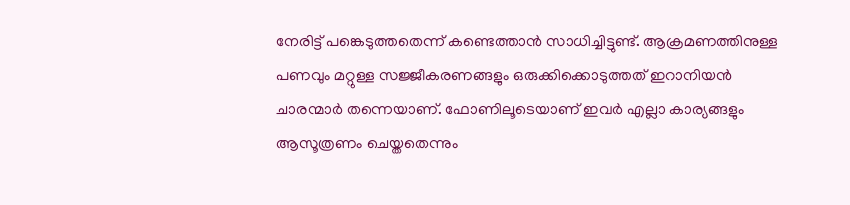നേരിട്ട്‌ പങ്കെടുത്തതെന്ന്‌ കണ്ടെത്താന്‍ സാധിച്ചിട്ടുണ്ട്‌. ആക്രമണത്തിനുള്ള പണവും മറ്റുള്ള സജ്ജീകരണങ്ങളും ഒരുക്കിക്കൊടുത്തത്‌ ഇറാനിയന്‍ ചാരന്മാര്‍ തന്നെയാണ്‌. ഫോണിലൂടെയാണ്‌ ഇവര്‍ എല്ലാ കാര്യങ്ങളും ആസൂത്രണം ചെയ്തതെന്നും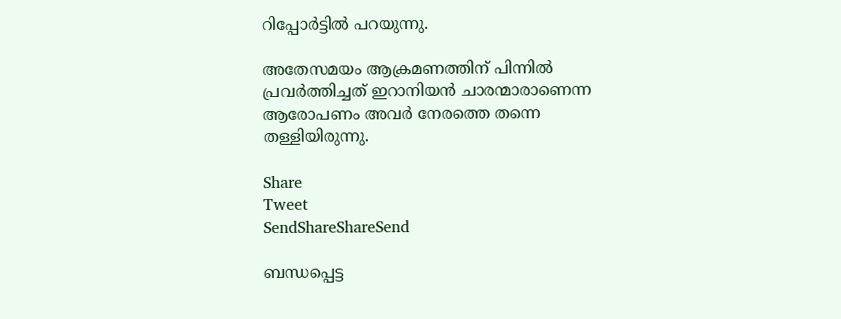റിപ്പോര്‍ട്ടില്‍ പറയുന്നു.

അതേസമയം ആക്രമണത്തിന്‌ പിന്നില്‍ പ്രവര്‍ത്തിച്ചത്‌ ഇറാനിയന്‍ ചാരന്മാരാണെന്ന ആരോപണം അവര്‍ നേരത്തെ തന്നെ തള്ളിയിരുന്നു.

Share
Tweet
SendShareShareSend

ബന്ധപ്പെട്ട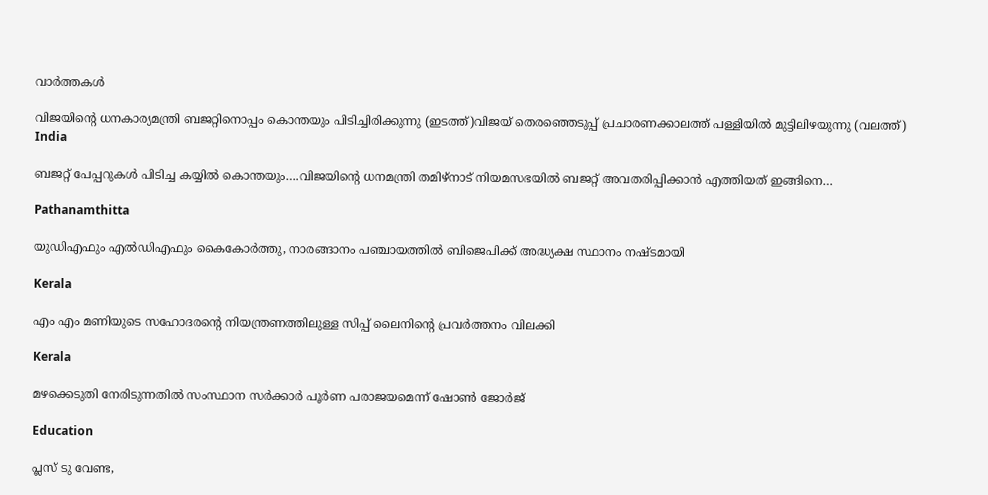വാര്‍ത്തകള്‍

വിജയിന്‍റെ ധനകാര്യമന്ത്രി ബജറ്റിനൊപ്പം കൊന്തയും പിടിച്ചിരിക്കുന്നു (ഇടത്ത്)വിജയ് തെരഞ്ഞെടുപ്പ് പ്രചാരണക്കാലത്ത് പള്ളിയില്‍ മുട്ടിലിഴയുന്നു (വലത്ത്)
India

ബജറ്റ് പേപ്പറുകള്‍ പിടിച്ച കയ്യില്‍ കൊന്തയും….വിജയിന്റെ ധനമന്ത്രി തമിഴ്നാട് നിയമസഭയില്‍ ബജറ്റ് അവതരിപ്പിക്കാന്‍ എത്തിയത് ഇങ്ങിനെ…

Pathanamthitta

യുഡിഎഫും എല്‍ഡിഎഫും കൈകോര്‍ത്തു, നാരങ്ങാനം പഞ്ചായത്തില്‍ ബിജെപിക്ക് അദ്ധ്യക്ഷ സ്ഥാനം നഷ്ടമായി

Kerala

എം എം മണിയുടെ സഹോദരന്റെ നിയന്ത്രണത്തിലുള്ള സിപ്പ് ലൈനിന്റെ പ്രവര്‍ത്തനം വിലക്കി

Kerala

മഴക്കെടുതി നേരിടുന്നതില്‍ സംസ്ഥാന സര്‍ക്കാര്‍ പൂര്‍ണ പരാജയമെന്ന് ഷോണ്‍ ജോര്‍ജ്

Education

പ്ലസ് ടു വേണ്ട,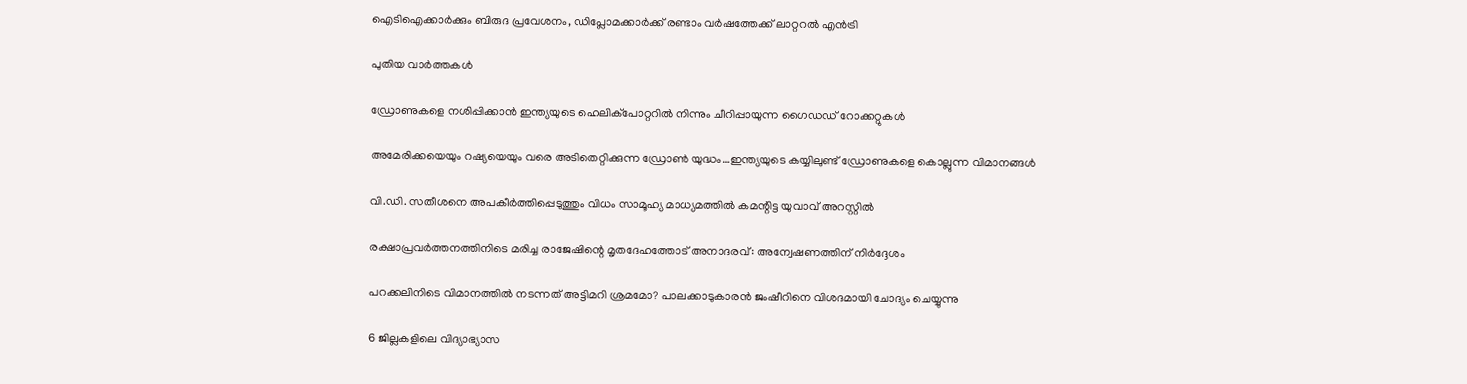ഐടിഐക്കാര്‍ക്കും ബിരുദ പ്രവേശനം, ഡിപ്ലോമക്കാര്‍ക്ക് രണ്ടാം വര്‍ഷത്തേക്ക് ലാറ്ററല്‍ എന്‍ട്രി

പുതിയ വാര്‍ത്തകള്‍

ഡ്രോണുകളെ നശിപ്പിക്കാന്‍ ഇന്ത്യയുടെ ഹെലിക്പോറ്ററില്‍ നിന്നും ചീറിപ്പായുന്ന ഗൈഡഡ് റോക്കറ്റുകള്‍

അമേരിക്കയെയും റഷ്യയെയും വരെ അടിതെറ്റിക്കുന്ന ഡ്രോണ്‍ യുദ്ധം…ഇന്ത്യയുടെ കയ്യിലുണ്ട് ഡ്രോണുകളെ കൊല്ലുന്ന വിമാനങ്ങള്‍

വി.ഡി. സതീശനെ അപകീര്‍ത്തിപ്പെടുത്തും വിധം സാമൂഹ്യ മാധ്യമത്തില്‍ കമന്റിട്ട യുവാവ് അറസ്റ്റില്‍

രക്ഷാപ്രവര്‍ത്തനത്തിനിടെ മരിച്ച രാജേഷിന്റെ മൃതദേഹത്തോട് അനാദരവ്: അന്വേഷണത്തിന് നിര്‍ദ്ദേശം

പറക്കലിനിടെ വിമാനത്തില്‍ നടന്നത് അട്ടിമറി ശ്രമമോ? പാലക്കാടുകാരന്‍ ജംഷീറിനെ വിശദമായി ചോദ്യം ചെയ്യുന്നു

6 ജില്ലകളിലെ വിദ്യാഭ്യാസ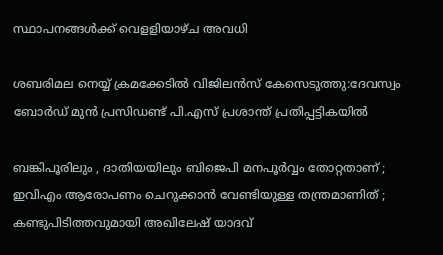സ്ഥാപനങ്ങള്‍ക്ക് വെളളിയാഴ്ച അവധി

ശബരിമല നെയ്യ് ക്രമക്കേടില്‍ വിജിലന്‍സ് കേസെടുത്തു:ദേവസ്വം ബോര്‍ഡ് മുന്‍ പ്രസിഡണ്ട് പി.എസ് പ്രശാന്ത് പ്രതിപ്പട്ടികയില്‍

ബങ്കിപൂരിലും , ദാതിയയിലും ബിജെപി മനപൂർവ്വം തോറ്റതാണ് ; ഇവിഎം ആരോപണം ചെറുക്കാൻ വേണ്ടിയുള്ള തന്ത്രമാണിത് ; കണ്ടുപിടിത്തവുമായി അഖിലേഷ് യാദവ്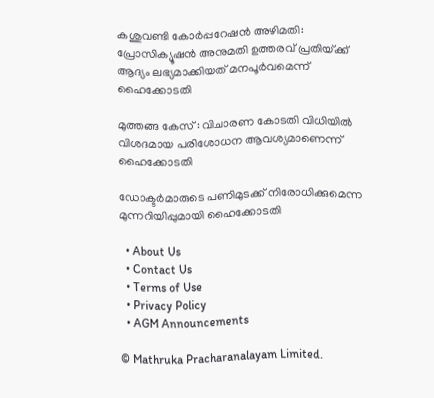കശുവണ്ടി കോര്‍പ്പറേഷന്‍ അഴിമതി: പ്രോസിക്യൂഷന്‍ അനുമതി ഉത്തരവ് പ്രതിയ്‌ക്ക് ആദ്യം ലഭ്യമാക്കിയത് മനപൂര്‍വമെന്ന് ഹൈക്കോടതി

മുത്തങ്ങ കേസ് : വിചാരണ കോടതി വിധിയില്‍ വിശദമായ പരിശോധന ആവശ്യമാണെന്ന് ഹൈക്കോടതി

ഡോക്ടര്‍മാരുടെ പണിമുടക്ക് നിരോധിക്കുമെന്ന മുന്നറിയിപ്പുമായി ഹൈക്കോടതി

  • About Us
  • Contact Us
  • Terms of Use
  • Privacy Policy
  • AGM Announcements

© Mathruka Pracharanalayam Limited.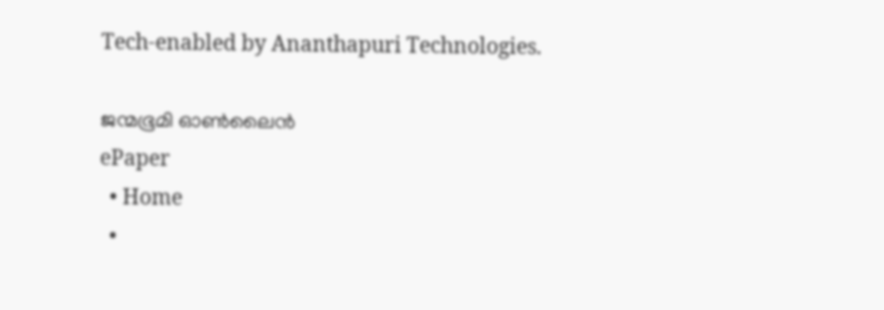Tech-enabled by Ananthapuri Technologies.

ജന്മഭൂമി ഓണ്‍ലൈന്‍
ePaper
  • Home
  •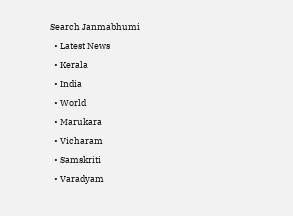Search Janmabhumi
  • Latest News
  • Kerala
  • India
  • World
  • Marukara
  • Vicharam
  • Samskriti
  • Varadyam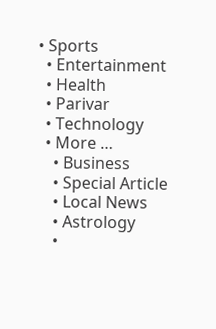• Sports
  • Entertainment
  • Health
  • Parivar
  • Technology
  • More …
    • Business
    • Special Article
    • Local News
    • Astrology
    •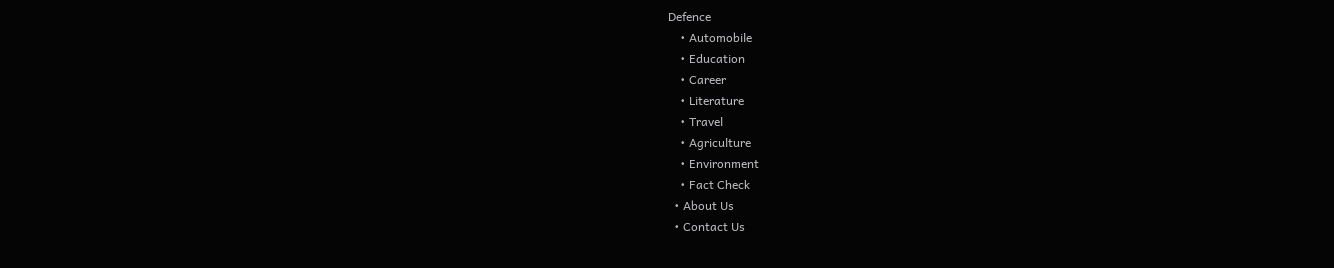Defence
    • Automobile
    • Education
    • Career
    • Literature
    • Travel
    • Agriculture
    • Environment
    • Fact Check
  • About Us
  • Contact Us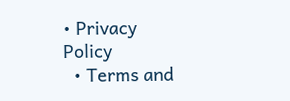• Privacy Policy
  • Terms and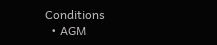Conditions
  • AGM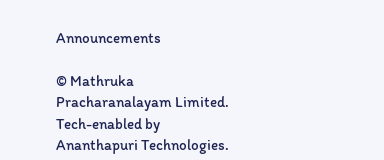Announcements

© Mathruka Pracharanalayam Limited.
Tech-enabled by Ananthapuri Technologies.